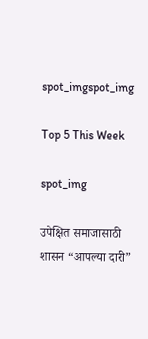spot_imgspot_img

Top 5 This Week

spot_img

उपेक्षित समाजासाठी शासन “आपल्या दारी”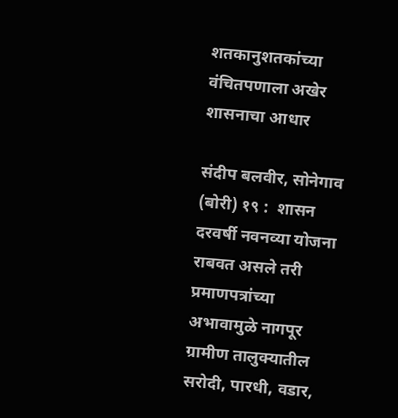शतकानुशतकांच्या वंचितपणाला अखेर शासनाचा आधार

संदीप बलवीर, सोनेगाव (बोरी) १९ :  शासन दरवर्षी नवनव्या योजना राबवत असले तरी प्रमाणपत्रांच्या अभावामुळे नागपूर ग्रामीण तालुक्यातील सरोदी, पारधी, वडार,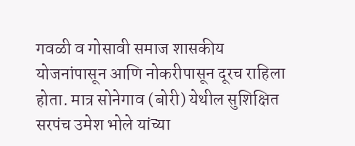गवळी व गोसावी समाज शासकीय योजनांपासून आणि नोकरीपासून दूरच राहिला होता. मात्र सोनेगाव (बोरी) येथील सुशिक्षित सरपंच उमेश भोले यांच्या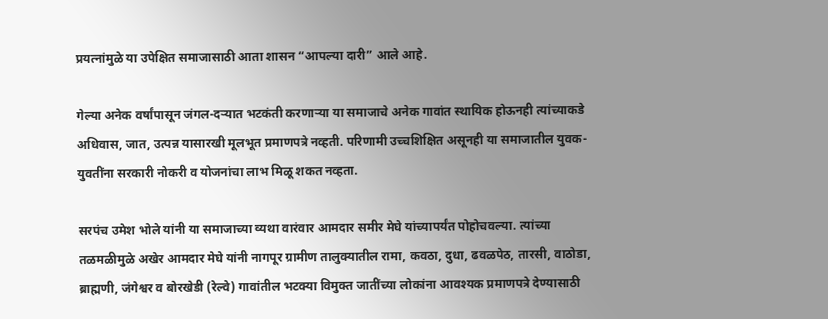प्रयत्नांमुळे या उपेक्षित समाजासाठी आता शासन “आपल्या दारी” आले आहे.

गेल्या अनेक वर्षांपासून जंगल-दऱ्यात भटकंती करणाऱ्या या समाजाचे अनेक गावांत स्थायिक होऊनही त्यांच्याकडे अधिवास, जात, उत्पन्न यासारखी मूलभूत प्रमाणपत्रे नव्हती. परिणामी उच्चशिक्षित असूनही या समाजातील युवक-युवतींना सरकारी नोकरी व योजनांचा लाभ मिळू शकत नव्हता.

सरपंच उमेश भोले यांनी या समाजाच्या व्यथा वारंवार आमदार समीर मेघे यांच्यापर्यंत पोहोचवल्या. त्यांच्या तळमळीमुळे अखेर आमदार मेघे यांनी नागपूर ग्रामीण तालुक्यातील रामा, कवठा, दुधा, ढवळपेठ, तारसी, वाठोडा, ब्राह्मणी, जंगेश्वर व बोरखेडी (रेल्वे) गावांतील भटक्या विमुक्त जातींच्या लोकांना आवश्यक प्रमाणपत्रे देण्यासाठी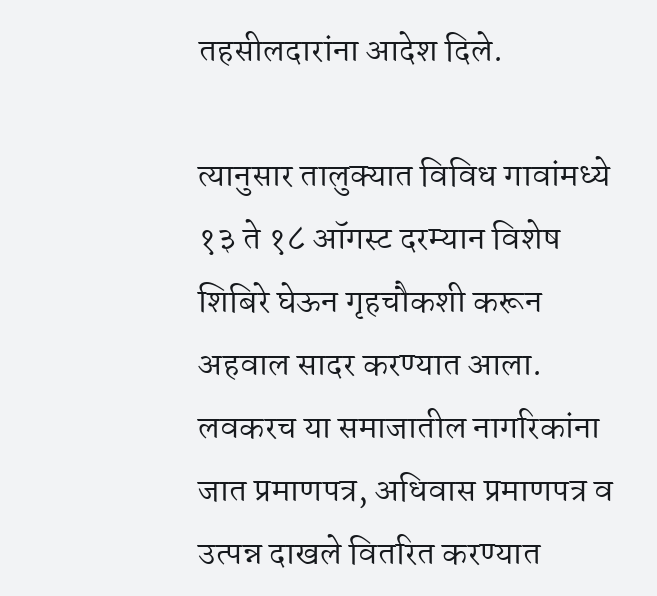तहसीलदारांना आदेश दिले.

त्यानुसार तालुक्यात विविध गावांमध्ये १३ ते १८ ऑगस्ट दरम्यान विशेष शिबिरे घेऊन गृहचौकशी करून अहवाल सादर करण्यात आला. लवकरच या समाजातील नागरिकांना जात प्रमाणपत्र, अधिवास प्रमाणपत्र व उत्पन्न दाखले वितरित करण्यात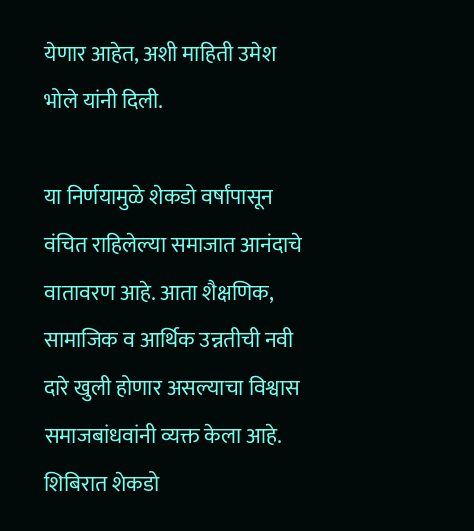येणार आहेत, अशी माहिती उमेश भोले यांनी दिली.

या निर्णयामुळे शेकडो वर्षांपासून वंचित राहिलेल्या समाजात आनंदाचे वातावरण आहे. आता शैक्षणिक, सामाजिक व आर्थिक उन्नतीची नवी दारे खुली होणार असल्याचा विश्वास समाजबांधवांनी व्यक्त केला आहे. शिबिरात शेकडो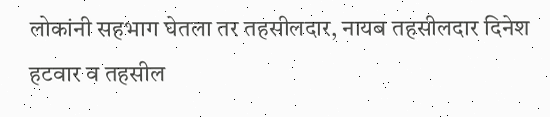लोकांनी सहभाग घेतला तर तहसीलदार, नायब तहसीलदार दिनेश हटवार व तहसील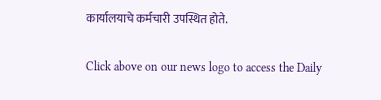कार्यालयाचे कर्मचारी उपस्थित होते.


Click above on our news logo to access the Daily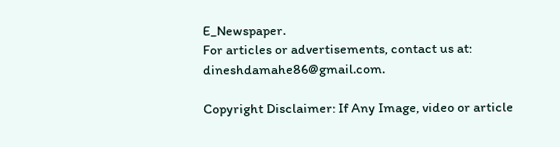E_Newspaper.
For articles or advertisements, contact us at: dineshdamahe86@gmail.com.

Copyright Disclaimer: If Any Image, video or article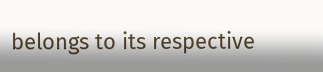belongs to its respective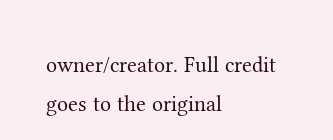owner/creator. Full credit goes to the original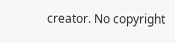creator. No copyright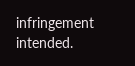infringement intended.